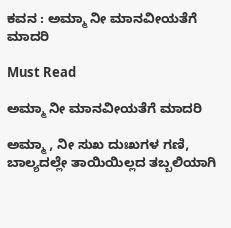ಕವನ : ಅಮ್ಮಾ ನೀ ಮಾನವೀಯತೆಗೆ ಮಾದರಿ

Must Read

ಅಮ್ಮಾ ನೀ ಮಾನವೀಯತೆಗೆ ಮಾದರಿ

ಅಮ್ಮಾ , ನೀ ಸುಖ ದುಃಖಗಳ ಗಣಿ,
ಬಾಲ್ಯದಲ್ಲೇ ತಾಯಿಯಿಲ್ಲದ ತಬ್ಬಲಿಯಾಗಿ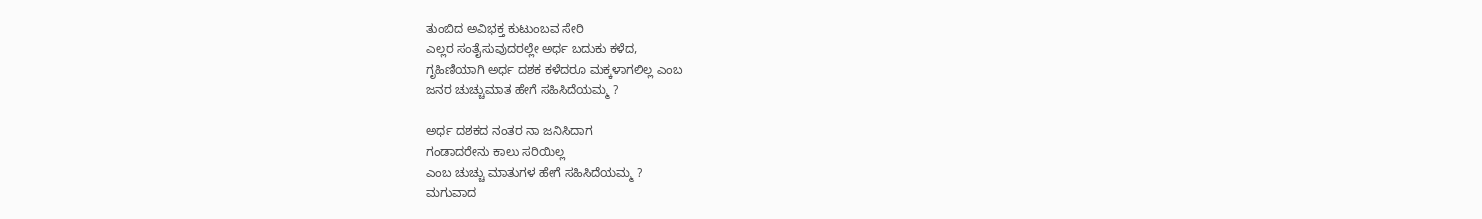ತುಂಬಿದ ಅವಿಭಕ್ತ ಕುಟುಂಬವ ಸೇರಿ
ಎಲ್ಲರ ಸಂತೈಸುವುದರಲ್ಲೇ ಅರ್ಧ ಬದುಕು ಕಳೆದ,
ಗೃಹಿಣಿಯಾಗಿ ಅರ್ಧ ದಶಕ ಕಳೆದರೂ ಮಕ್ಕಳಾಗಲಿಲ್ಲ ಎಂಬ
ಜನರ ಚುಚ್ಚುಮಾತ ಹೇಗೆ ಸಹಿಸಿದೆಯಮ್ಮ ?

ಅರ್ಧ ದಶಕದ ನಂತರ ನಾ ಜನಿಸಿದಾಗ
ಗಂಡಾದರೇನು ಕಾಲು ಸರಿಯಿಲ್ಲ
ಎಂಬ ಚುಚ್ಚು ಮಾತುಗಳ ಹೇಗೆ ಸಹಿಸಿದೆಯಮ್ಮ ?
ಮಗುವಾದ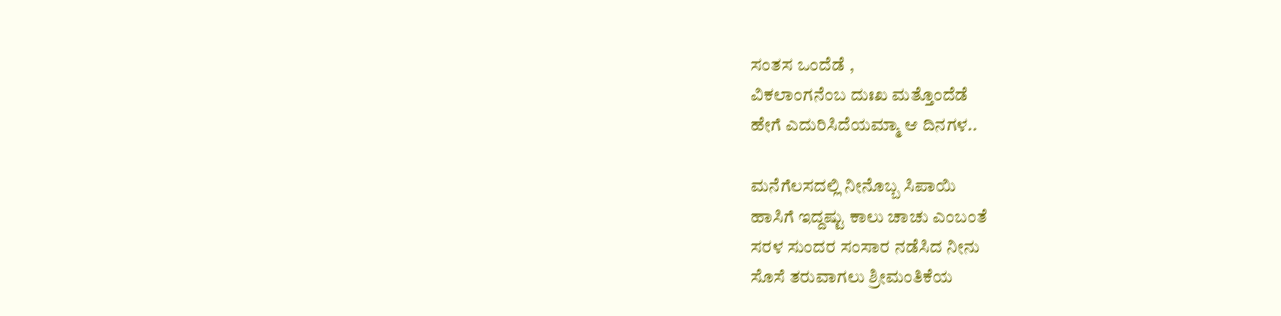ಸಂತಸ ಒಂದೆಡೆ ,
ವಿಕಲಾಂಗನೆಂಬ ದುಃಖ ಮತ್ತೊಂದೆಡೆ
ಹೇಗೆ ಎದುರಿಸಿದೆಯಮ್ಮಾ ಆ ದಿನಗಳ..

ಮನೆಗೆಲಸದಲ್ಲಿ ನೀನೊಬ್ಬ ಸಿಪಾಯಿ
ಹಾಸಿಗೆ ಇದ್ದಷ್ಟು ಕಾಲು ಚಾಚು ಎಂಬಂತೆ
ಸರಳ ಸುಂದರ ಸಂಸಾರ ನಡೆಸಿದ ನೀನು
ಸೊಸೆ ತರುವಾಗಲು ಶ್ರೀಮಂತಿಕೆಯ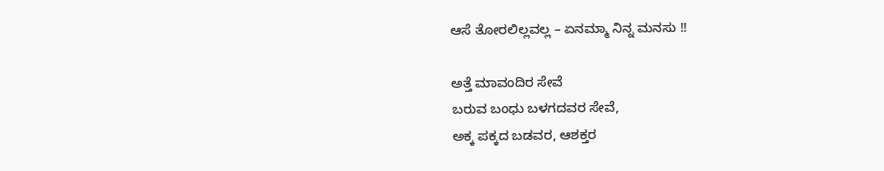ಆಸೆ ತೋರಲಿಲ್ಲವಲ್ಲ – ಏನಮ್ಮಾ ನಿನ್ನ ಮನಸು !!

ಅತ್ತೆ ಮಾವಂದಿರ ಸೇವೆ
ಬರುವ ಬಂಧು ಬಳಗದವರ ಸೇವೆ,
ಅಕ್ಕ ಪಕ್ಕದ ಬಡವರ, ಆಶಕ್ತರ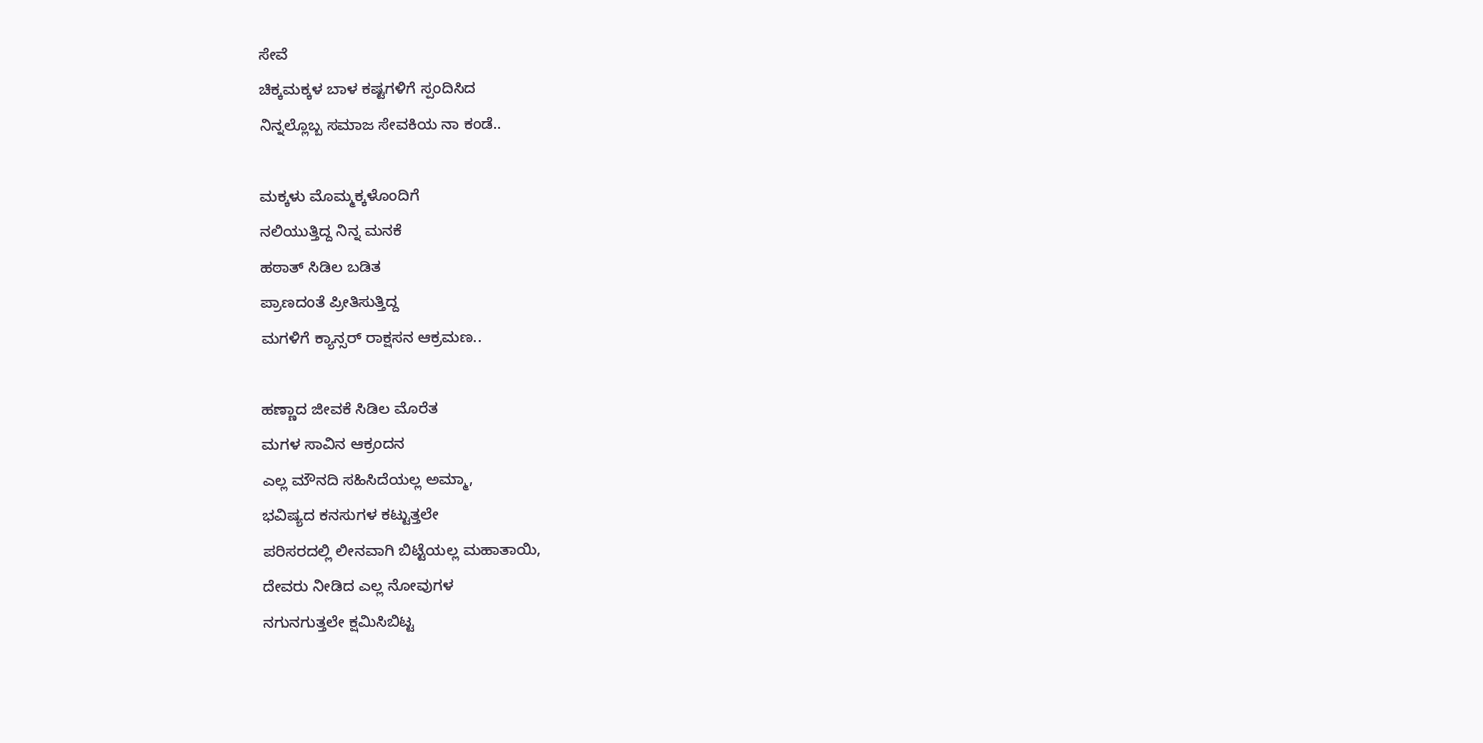ಸೇವೆ
ಚಿಕ್ಕಮಕ್ಕಳ ಬಾಳ ಕಷ್ಟಗಳಿಗೆ ಸ್ಪಂದಿಸಿದ
ನಿನ್ನಲ್ಲೊಬ್ಬ ಸಮಾಜ ಸೇವಕಿಯ ನಾ ಕಂಡೆ..

ಮಕ್ಕಳು ಮೊಮ್ಮಕ್ಕಳೊಂದಿಗೆ
ನಲಿಯುತ್ತಿದ್ದ ನಿನ್ನ ಮನಕೆ
ಹಠಾತ್ ಸಿಡಿಲ ಬಡಿತ
ಪ್ರಾಣದಂತೆ ಪ್ರೀತಿಸುತ್ತಿದ್ದ
ಮಗಳಿಗೆ ಕ್ಯಾನ್ಸರ್ ರಾಕ್ಷಸನ ಆಕ್ರಮಣ..

ಹಣ್ಣಾದ ಜೀವಕೆ ಸಿಡಿಲ ಮೊರೆತ
ಮಗಳ ಸಾವಿನ ಆಕ್ರಂದನ
ಎಲ್ಲ ಮೌನದಿ ಸಹಿಸಿದೆಯಲ್ಲ ಅಮ್ಮಾ,
ಭವಿಷ್ಯದ ಕನಸುಗಳ ಕಟ್ಟುತ್ತಲೇ
ಪರಿಸರದಲ್ಲಿ ಲೀನವಾಗಿ ಬಿಟ್ಟೆಯಲ್ಲ ಮಹಾತಾಯಿ,
ದೇವರು ನೀಡಿದ ಎಲ್ಲ ನೋವುಗಳ
ನಗುನಗುತ್ತಲೇ ಕ್ಷಮಿಸಿಬಿಟ್ಟ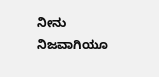ನೀನು ನಿಜವಾಗಿಯೂ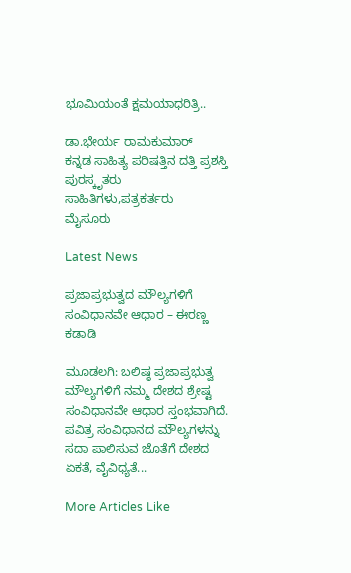ಭೂಮಿಯಂತೆ ಕ್ಷಮಯಾಧರಿತ್ರಿ..

ಡಾ.ಭೇರ್ಯ ರಾಮಕುಮಾರ್
ಕನ್ನಡ ಸಾಹಿತ್ಯ ಪರಿಷತ್ತಿನ ದತ್ತಿ ಪ್ರಶಸ್ತಿ ಪುರಸ್ಕೃತರು
ಸಾಹಿತಿಗಳು,ಪತ್ರಕರ್ತರು
ಮೈಸೂರು

Latest News

ಪ್ರಜಾಪ್ರಭುತ್ವದ ಮೌಲ್ಯಗಳಿಗೆ ಸಂವಿಧಾನವೇ ಆಧಾರ – ಈರಣ್ಣ ಕಡಾಡಿ

ಮೂಡಲಗಿ: ಬಲಿಷ್ಠ ಪ್ರಜಾಪ್ರಭುತ್ವ ಮೌಲ್ಯಗಳಿಗೆ ನಮ್ಮ ದೇಶದ ಶ್ರೇಷ್ಟ ಸಂವಿಧಾನವೇ ಆಧಾರ ಸ್ತಂಭವಾಗಿದೆ. ಪವಿತ್ರ ಸಂವಿಧಾನದ ಮೌಲ್ಯಗಳನ್ನು ಸದಾ ಪಾಲಿಸುವ ಜೊತೆಗೆ ದೇಶದ ಏಕತೆ, ವೈವಿಧ್ಯತೆ...

More Articles Like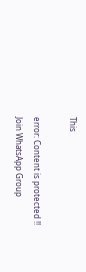This

error: Content is protected !!
Join WhatsApp Group